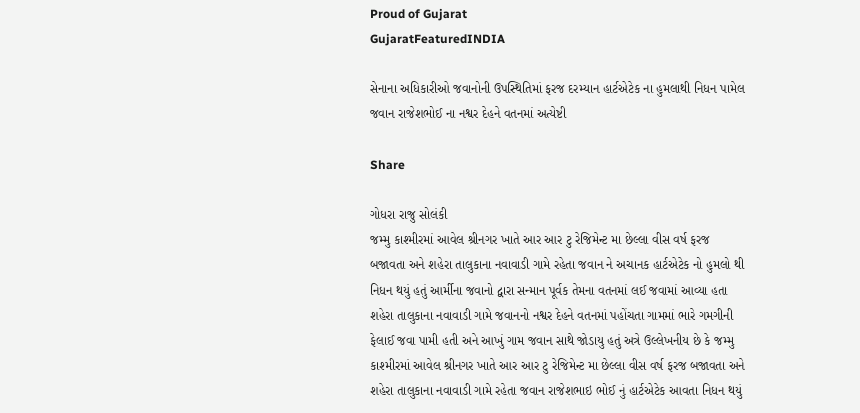Proud of Gujarat
GujaratFeaturedINDIA

સેનાના અધિકારીઓ જવાનોની ઉપસ્થિતિમાં ફરજ દરમ્યાન હાર્ટએટેક ના હુમલાથી નિધન પામેલ જવાન રાજેશભોઈ ના નશ્વર દેહને વતનમાં અત્યેષ્ટી

Share

ગોધરા રાજુ સોલંકી
જમ્મુ કાશ્મીરમાં આવેલ શ્રીનગર ખાતે આર આર ટુ રેજિમેન્ટ મા છેલ્લા વીસ વર્ષ ફરજ બજાવતા અને શહેરા તાલુકાના નવાવાડી ગામે રહેતા જવાન ને અચાનક હાર્ટએટેક નો હુમલો થી નિધન થયું હતું આર્મીના જવાનો દ્વારા સન્માન પૂર્વક તેમના વતનમાં લઈ જવામાં આવ્યા હતા શહેરા તાલુકાના નવાવાડી ગામે જવાનનો નશ્વર દેહને વતનમાં પહોંચતા ગામમાં ભારે ગમગીની ફેલાઈ જવા પામી હતી અને આખું ગામ જવાન સાથે જોડાયુ હતું અત્રે ઉલ્લેખનીય છે કે જમ્મુ કાશ્મીરમાં આવેલ શ્રીનગર ખાતે આર આર ટુ રેજિમેન્ટ મા છેલ્લા વીસ વર્ષ ફરજ બજાવતા અને શહેરા તાલુકાના નવાવાડી ગામે રહેતા જવાન રાજેશભાઇ ભોઈ નું હાર્ટએટેક આવતા નિધન થયું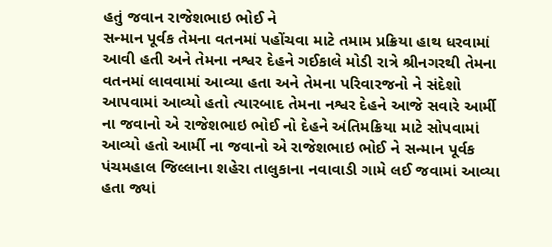હતું જવાન રાજેશભાઇ ભોઈ ને
સન્માન પૂર્વક તેમના વતનમાં પહોંચવા માટે તમામ પ્રક્રિયા હાથ ધરવામાં આવી હતી અને તેમના નશ્વર દેહને ગઈકાલે મોડી રાત્રે શ્રીનગરથી તેમના વતનમાં લાવવામાં આવ્યા હતા અને તેમના પરિવારજનો ને સંદેશો આપવામાં આવ્યો હતો ત્યારબાદ તેમના નશ્વર દેહને આજે સવારે આર્મી ના જવાનો એ રાજેશભાઇ ભોઈ નો દેહને અંતિમક્રિયા માટે સોપવામાં આવ્યો હતો આર્મી ના જવાનો એ રાજેશભાઇ ભોઈ ને સન્માન પૂર્વક પંચમહાલ જિલ્લાના શહેરા તાલુકાના નવાવાડી ગામે લઈ જવામાં આવ્યા હતા જ્યાં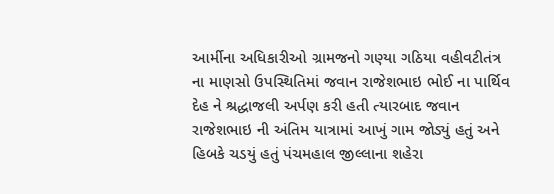આર્મીના અધિકારીઓ ગ્રામજનો ગણ્યા ગઠિયા વહીવટીતંત્ર ના માણસો ઉપસ્થિતિમાં જવાન રાજેશભાઇ ભોઈ ના પાર્થિવ દેહ ને શ્રદ્ધાજલી અર્પણ કરી હતી ત્યારબાદ જવાન રાજેશભાઇ ની અંતિમ યાત્રામાં આખું ગામ જોડ્યું હતું અને હિબકે ચડયું હતું પંચમહાલ જીલ્લાના શહેરા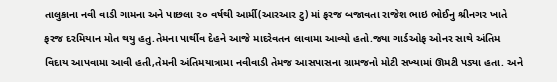તાલુકાના નવી વાડી ગામના અને પાછલા ૨૦ વર્ષથી આર્મી(આરઆર ટુ) માં ફરજ બજાવતા રાજેશ ભાઇ ભોઈનુ શ્રીનગર ખાતે ફરજ દરમિયાન મોત થયુ હતુ.તેમના પાર્થીવ દેહને આજે માદરેવતન લાવામા આવ્યો હતો.જ્યા ગાર્ડઓફ ઓનર સાથે અંતિમ વિદાય આપવામા આવી હતી,તેમની અંતિમયાત્રામા નવીવાડી તેમજ આસપાસના ગ્રામજનો મોટી સખ્યામાં ઊમટી પડ્યા હતા. અને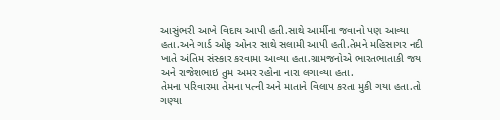આસુંભરી આખે વિદાય આપી હતી.સાથે આર્મીના જવાનો પણ આવ્યા હતા.અને ગાર્ડ ઓફ ઓનર સાથે સલામી આપી હતી.તેમને મહિસાગર નદી ખાતે અંતિમ સંસ્કાર કરવામા આવ્યા હતા.ગ્રામજનોએ ભારતભાતાકી જય અને રાજેશભાઇ તુમ અમર રહોના નારા લગાવ્યા હતા.
તેમના પરિવારમા તેમના પત્ની અને માતાને વિલાપ કરતા મુકી ગયા હતા.તો ગણ્યા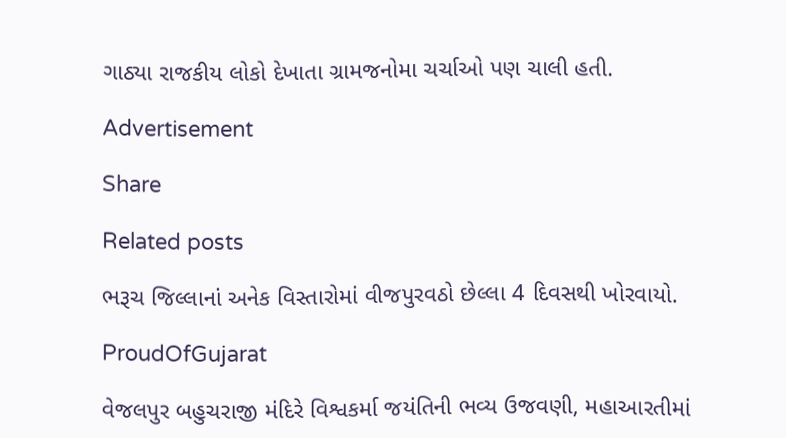ગાઠ્યા રાજકીય લોકો દેખાતા ગ્રામજનોમા ચર્ચાઓ પણ ચાલી હતી.

Advertisement

Share

Related posts

ભરૂચ જિલ્લાનાં અનેક વિસ્તારોમાં વીજપુરવઠો છેલ્લા 4 દિવસથી ખોરવાયો.

ProudOfGujarat

વેજલપુર બહુચરાજી મંદિરે વિશ્વકર્મા જયંતિની ભવ્ય ઉજવણી, મહાઆરતીમાં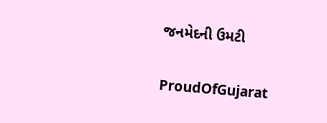જનમેદની ઉમટી

ProudOfGujarat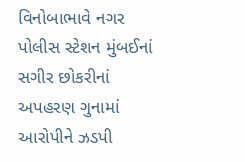વિનોબાભાવે નગર પોલીસ સ્ટેશન મુંબઈનાં સગીર છોકરીનાં અપહરણ ગુનામાં આરોપીને ઝડપી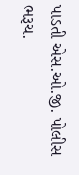પાડતી એસ.ઓ.જી. પોલીસ ભરૂચ.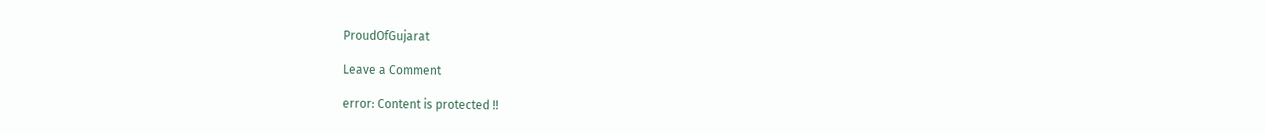ProudOfGujarat

Leave a Comment

error: Content is protected !!